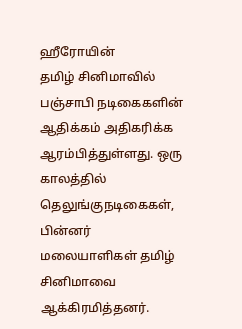ஹீரோயின்
தமிழ் சினிமாவில் பஞ்சாபி நடிகைகளின் ஆதிக்கம் அதிகரிக்க ஆரம்பித்துள்ளது. ஒரு காலத்தில் தெலுங்குநடிகைகள், பின்னர் மலையாளிகள் தமிழ் சினிமாவை ஆக்கிரமித்தனர்.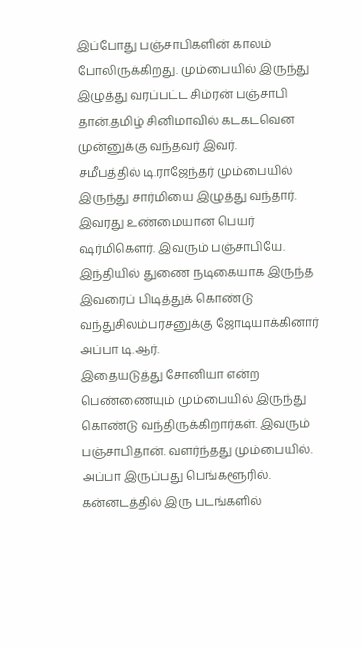இப்போது பஞ்சாபிகளின் காலம் போலிருக்கிறது. மும்பையில் இருந்து இழுத்து வரப்பட்ட சிம்ரன் பஞ்சாபி தான்.தமிழ் சினிமாவில் கடகடவென முன்னுக்கு வந்தவர் இவர்.
சமீபத்தில் டி.ராஜேந்தர் மும்பையில் இருந்து சார்மியை இழுத்து வந்தார். இவரது உண்மையான பெயர் ஷர்மிகெளர். இவரும் பஞ்சாபியே. இந்தியில் துணை நடிகையாக இருந்த இவரைப் பிடித்துக் கொண்டு வந்துசிலம்பரசனுக்கு ஜோடியாக்கினார் அப்பா டி.ஆர்.
இதையடுத்து சோனியா என்ற பெண்ணையும் மும்பையில் இருந்து கொண்டு வந்திருக்கிறார்கள். இவரும் பஞ்சாபிதான். வளர்ந்தது மும்பையில். அப்பா இருப்பது பெங்களூரில். கன்னடத்தில் இரு படங்களில்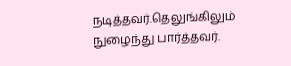நடித்தவர்.தெலுங்கிலும் நுழைந்து பார்த்தவர்.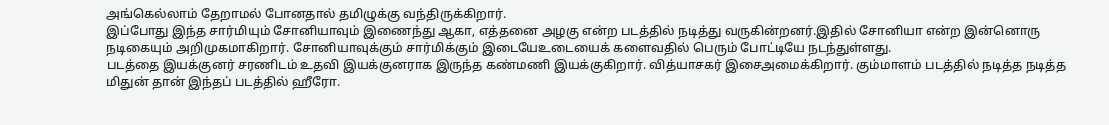அங்கெல்லாம் தேறாமல் போனதால் தமிழுக்கு வந்திருக்கிறார்.
இப்போது இந்த சார்மியும் சோனியாவும் இணைந்து ஆகா, எத்தனை அழகு என்ற படத்தில் நடித்து வருகின்றனர்.இதில் சோனியா என்ற இன்னொரு நடிகையும் அறிமுகமாகிறார். சோனியாவுக்கும் சார்மிக்கும் இடையேஉடையைக் களைவதில் பெரும் போட்டியே நடந்துள்ளது.
படத்தை இயக்குனர் சரணிடம் உதவி இயக்குனராக இருந்த கண்மணி இயக்குகிறார். வித்யாசகர் இசைஅமைக்கிறார். கும்மாளம் படத்தில் நடித்த நடித்த மிதுன் தான் இந்தப் படத்தில் ஹீரோ.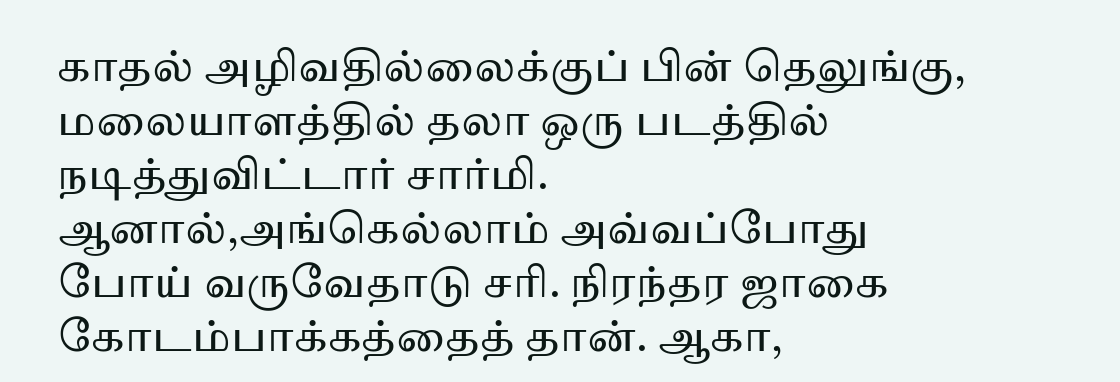காதல் அழிவதில்லைக்குப் பின் தெலுங்கு, மலையாளத்தில் தலா ஒரு படத்தில் நடித்துவிட்டார் சார்மி. ஆனால்,அங்கெல்லாம் அவ்வப்போது போய் வருவேதாடு சரி. நிரந்தர ஜாகை கோடம்பாக்கத்தைத் தான். ஆகா,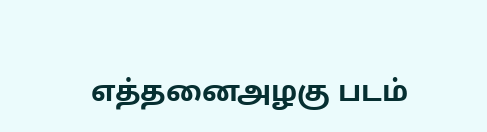எத்தனைஅழகு படம்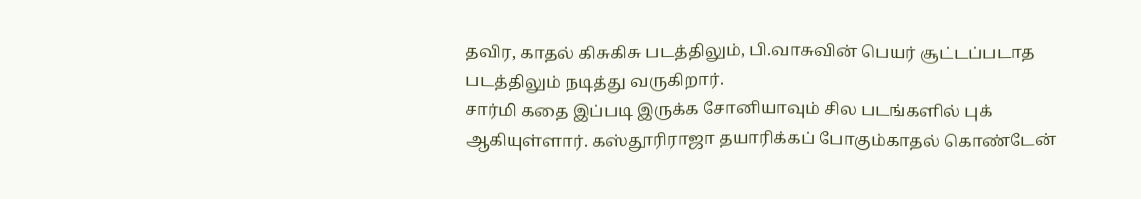தவிர, காதல் கிசுகிசு படத்திலும், பி.வாசுவின் பெயர் சூட்டப்படாத படத்திலும் நடித்து வருகிறார்.
சார்மி கதை இப்படி இருக்க சோனியாவும் சில படங்களில் புக் ஆகியுள்ளார். கஸ்தூரிராஜா தயாரிக்கப் போகும்காதல் கொண்டேன்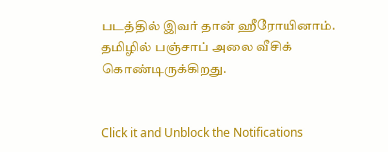படத்தில் இவர் தான் ஹீரோயினாம்.
தமிழில் பஞ்சாப் அலை வீசிக் கொண்டிருக்கிறது.


Click it and Unblock the Notifications